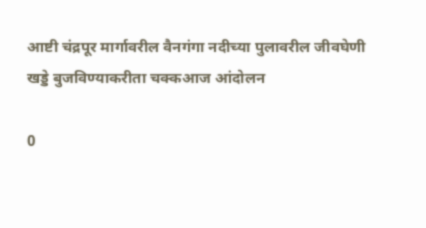आष्टी चंद्रपूर मार्गावरील वैनगंगा नदीच्या पुलावरील जीवघेणी खड्डे बुजविण्याकरीता चक्कआज आंदोलन

0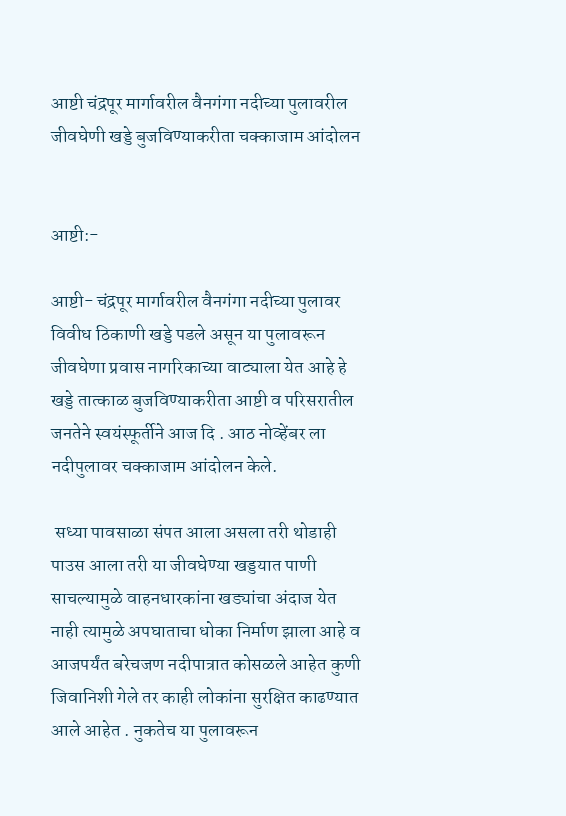आष्टी चंद्रपूर मार्गावरील वैनगंगा नदीच्या पुलावरील जीवघेणी खड्डे बुजविण्याकरीता चक्काजाम आंदोलन


आष्टी:-

आष्टी- चंद्रपूर मार्गावरील वैनगंगा नदीच्या पुलावर विवीध ठिकाणी खड्डे पडले असून या पुलावरून जीवघेणा प्रवास नागरिकाच्या वाट्याला येत आहे हे खड्डे तात्काळ बुजविण्याकरीता आष्टी व परिसरातील जनतेने स्वयंस्फूर्तीने आज दि . आठ नोव्हेंबर ला नदीपुलावर चक्काजाम आंदोलन केले.

 सध्या पावसाळा संपत आला असला तरी थोडाही पाउस आला तरी या जीवघेण्या खड्डयात पाणी साचल्यामुळे वाहनधारकांना खड्यांचा अंदाज येत नाही त्यामुळे अपघाताचा धोका निर्माण झाला आहे व आजपर्यंत बरेचजण नदीपात्रात कोसळले आहेत कुणी जिवानिशी गेले तर काही लोकांना सुरक्षित काढण्यात आले आहेत . नुकतेच या पुलावरून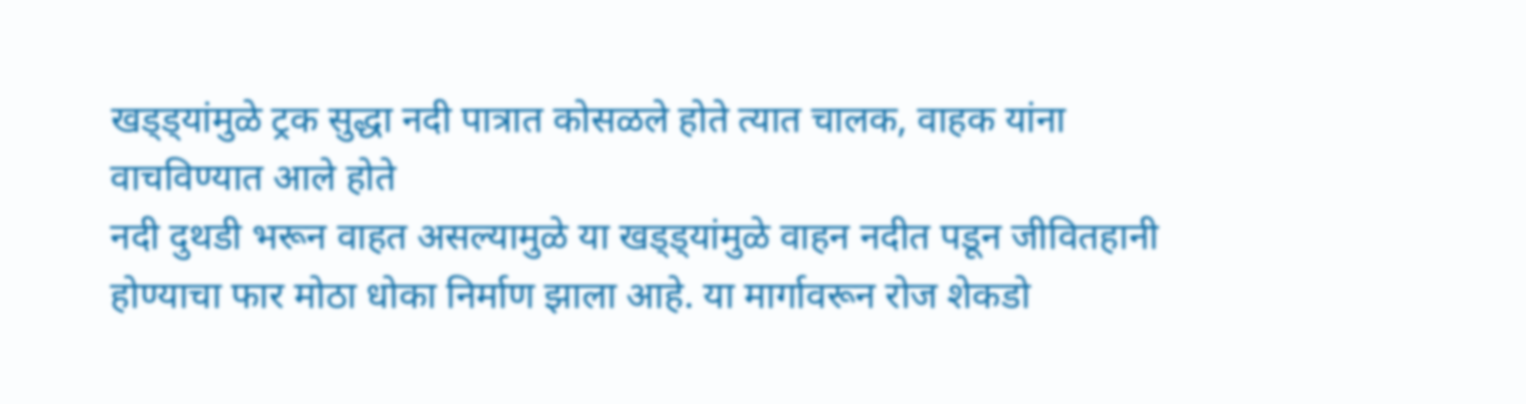खड्ड्यांमुळे ट्रक सुद्धा नदी पात्रात कोसळले होते त्यात चालक, वाहक यांना वाचविण्यात आले होते
नदी दुथडी भरून वाहत असल्यामुळे या खड्ड्यांमुळे वाहन नदीत पडून जीवितहानी होण्याचा फार मोठा धोका निर्माण झाला आहे. या मार्गावरून रोज शेकडो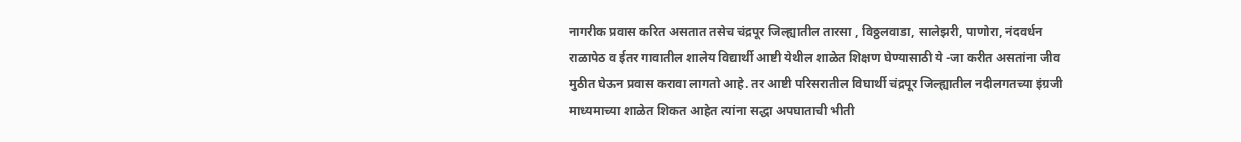नागरीक प्रवास करित असतात तसेच चंद्रपूर जिल्ह्यातील तारसा , विठ्ठलवाडा, सालेझरी, पाणोरा, नंदवर्धन राळापेठ व ईतर गावातील शालेय विद्यार्थी आष्टी येथील शाळेत शिक्षण घेण्यासाठी ये -जा करीत असतांना जीव मुठीत घेऊन प्रवास करावा लागतो आहे. तर आष्टी परिसरातील विघार्थी चंद्रपूर जिल्ह्यातील नदीलगतच्या इंग्रजी माध्यमाच्या शाळेत शिकत आहेत त्यांना सद्धा अपघाताची भीती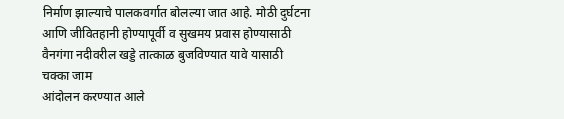निर्माण झाल्याचे पालकवर्गात बोलल्या जात आहे. मोठी दुर्घटना आणि जीवितहानी होण्यापूर्वी व सुखमय प्रवास होण्यासाठी वैनगंगा नदीवरील खड्डे तात्काळ बुजविण्यात यावे यासाठी चक्का जाम
आंदोलन करण्यात आले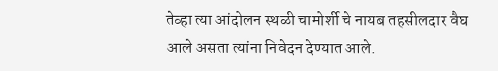तेव्हा त्या आंदोलन स्थळी चामोर्शी चे नायब तहसीलदार वैघ आले असता त्यांना निवेदन देण्यात आले.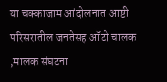या चक्काजाम आंदोलनात आष्टी परिसरातील जनतेसह ऑटो चालक ,मालक संघटना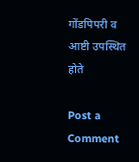गोंडपिपरी व आष्टी उपस्थित होते

Post a Comment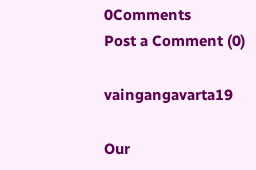0Comments
Post a Comment (0)

vaingangavarta19

Our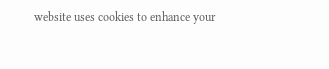website uses cookies to enhance your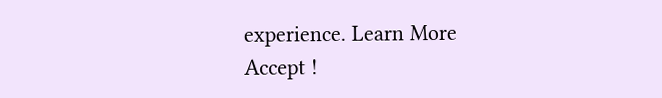experience. Learn More
Accept !